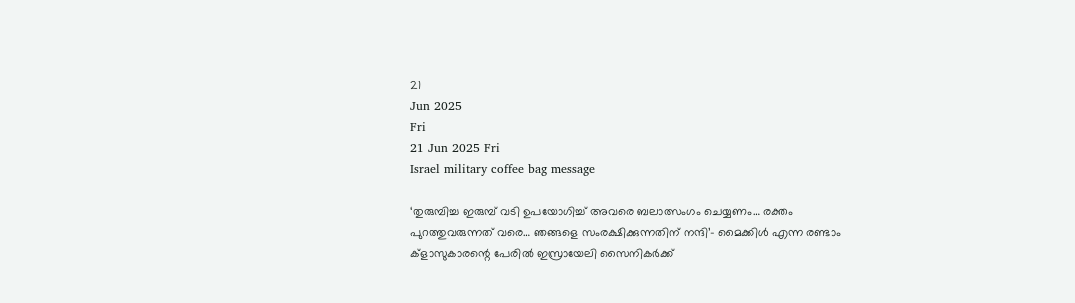21
Jun 2025
Fri
21 Jun 2025 Fri
Israel military coffee bag message

‘തുരുമ്പിച്ച ഇരുമ്പ് വടി ഉപയോഗിച്ച് അവരെ ബലാത്സംഗം ചെയ്യണം… രക്തം പുറത്തുവരുന്നത് വരെ… ഞങ്ങളെ സംരക്ഷിക്കുന്നതിന് നന്ദി’- മൈക്കിള്‍ എന്ന രണ്ടാം ക്ളാസുകാരന്റെ പേരില്‍ ഇസ്രായേലി സൈനികര്‍ക്ക്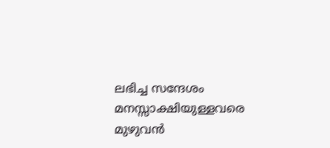ലഭിച്ച സന്ദേശം മനസ്സാക്ഷിയുള്ളവരെ മുഴുവന്‍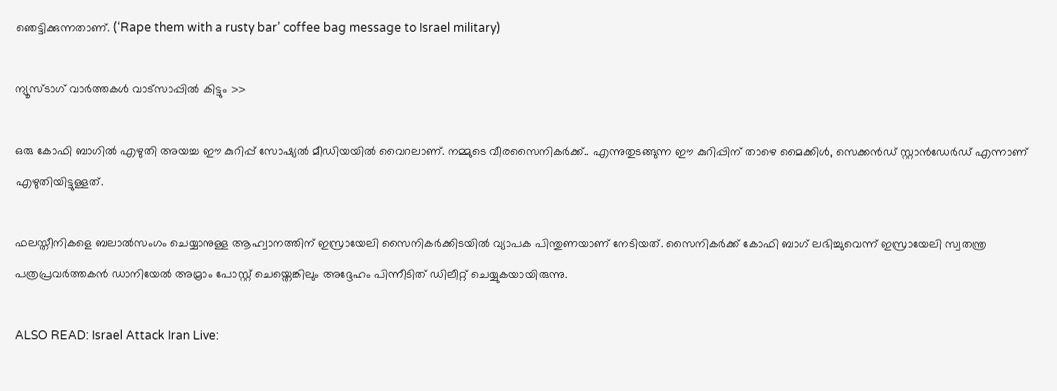ഞെട്ടിക്കുന്നതാണ്. (‘Rape them with a rusty bar’ coffee bag message to Israel military)

ന്യൂസ്ടാഗ് വാര്‍ത്തകള്‍ വാട്‌സാപ്പില്‍ കിട്ടും >>

ഒരു കോഫി ബാഗില്‍ എഴുതി അയച്ച ഈ കുറിപ്പ് സോഷ്യല്‍ മീഡിയയില്‍ വൈറലാണ്. നമ്മുടെ വീരസൈനികര്‍ക്ക്.. എന്നുതുടങ്ങുന്ന ഈ കുറിപ്പിന് താഴെ മൈക്കിള്‍, സെക്കന്‍ഡ് സ്റ്റാന്‍ഡേര്‍ഡ് എന്നാണ് എഴുതിയിട്ടുള്ളത്.

ഫലസ്തീനികളെ ബലാല്‍സംഗം ചെയ്യാനുള്ള ആഹ്വാനത്തിന് ഇസ്രായേലി സൈനികര്‍ക്കിടയില്‍ വ്യാപക പിന്തുണയാണ് നേടിയത്. സൈനികര്‍ക്ക് കോഫി ബാഗ് ലഭിച്ചുവെന്ന് ഇസ്രായേലി സ്വതന്ത്ര പത്രപ്രവര്‍ത്തകന്‍ ഡാനിയേല്‍ അമ്രാം പോസ്റ്റ് ചെയ്തെങ്കിലും അദ്ദേഹം പിന്നീടിത് ഡിലീറ്റ് ചെയ്യുകയായിരുന്നു.

ALSO READ: Israel Attack Iran Live: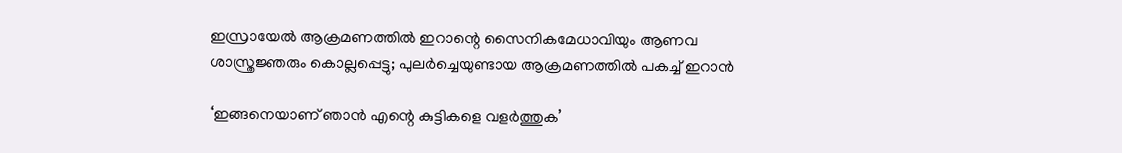ഇസ്രായേല്‍ ആക്രമണത്തില്‍ ഇറാന്റെ സൈനികമേധാവിയും ആണവ ശാസ്ത്രജ്ഞരും കൊല്ലപ്പെട്ടു; പുലര്‍ച്ചെയുണ്ടായ ആക്രമണത്തില്‍ പകച്ച് ഇറാന്‍

‘ഇങ്ങനെയാണ് ഞാന്‍ എന്റെ കുട്ടികളെ വളര്‍ത്തുക’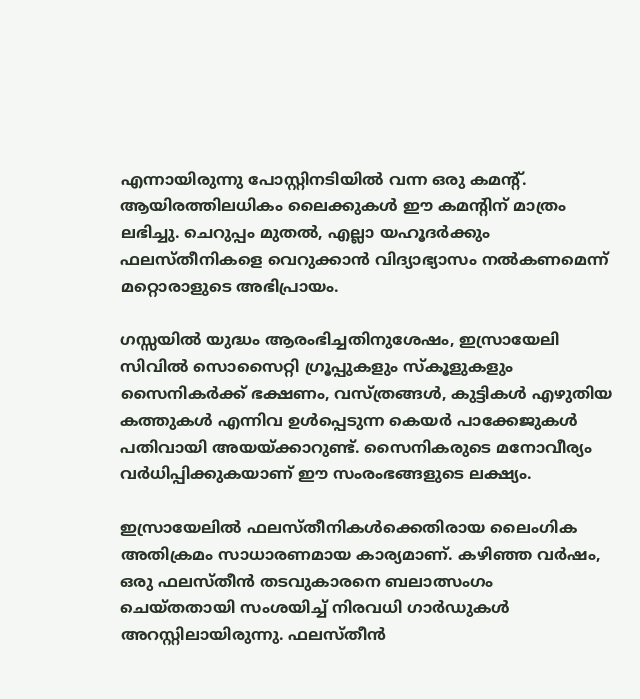എന്നായിരുന്നു പോസ്റ്റിനടിയില്‍ വന്ന ഒരു കമന്റ്. ആയിരത്തിലധികം ലൈക്കുകള്‍ ഈ കമന്റിന് മാത്രം ലഭിച്ചു. ചെറുപ്പം മുതല്‍, എല്ലാ യഹൂദര്‍ക്കും ഫലസ്തീനികളെ വെറുക്കാന്‍ വിദ്യാഭ്യാസം നല്‍കണമെന്ന് മറ്റൊരാളുടെ അഭിപ്രായം.

ഗസ്സയില്‍ യുദ്ധം ആരംഭിച്ചതിനുശേഷം, ഇസ്രായേലി സിവില്‍ സൊസൈറ്റി ഗ്രൂപ്പുകളും സ്‌കൂളുകളും സൈനികര്‍ക്ക് ഭക്ഷണം, വസ്ത്രങ്ങള്‍, കുട്ടികള്‍ എഴുതിയ കത്തുകള്‍ എന്നിവ ഉള്‍പ്പെടുന്ന കെയര്‍ പാക്കേജുകള്‍ പതിവായി അയയ്ക്കാറുണ്ട്. സൈനികരുടെ മനോവീര്യം വര്‍ധിപ്പിക്കുകയാണ് ഈ സംരംഭങ്ങളുടെ ലക്ഷ്യം.

ഇസ്രായേലില്‍ ഫലസ്തീനികള്‍ക്കെതിരായ ലൈംഗിക അതിക്രമം സാധാരണമായ കാര്യമാണ്. കഴിഞ്ഞ വര്‍ഷം, ഒരു ഫലസ്തീന്‍ തടവുകാരനെ ബലാത്സംഗം ചെയ്തതായി സംശയിച്ച് നിരവധി ഗാര്‍ഡുകള്‍ അറസ്റ്റിലായിരുന്നു. ഫലസ്തീന്‍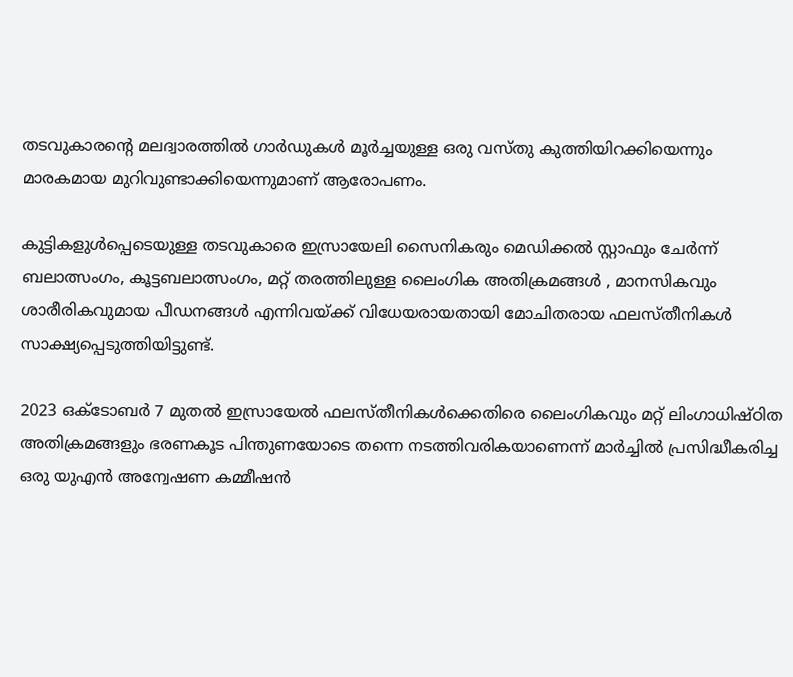തടവുകാരന്റെ മലദ്വാരത്തില്‍ ഗാര്‍ഡുകള്‍ മൂര്‍ച്ചയുള്ള ഒരു വസ്തു കുത്തിയിറക്കിയെന്നും മാരകമായ മുറിവുണ്ടാക്കിയെന്നുമാണ് ആരോപണം.

കുട്ടികളുള്‍പ്പെടെയുള്ള തടവുകാരെ ഇസ്രായേലി സൈനികരും മെഡിക്കല്‍ സ്റ്റാഫും ചേര്‍ന്ന് ബലാത്സംഗം, കൂട്ടബലാത്സംഗം, മറ്റ് തരത്തിലുള്ള ലൈംഗിക അതിക്രമങ്ങള്‍ , മാനസികവും ശാരീരികവുമായ പീഡനങ്ങള്‍ എന്നിവയ്ക്ക് വിധേയരായതായി മോചിതരായ ഫലസ്തീനികള്‍ സാക്ഷ്യപ്പെടുത്തിയിട്ടുണ്ട്.

2023 ഒക്ടോബര്‍ 7 മുതല്‍ ഇസ്രായേല്‍ ഫലസ്തീനികള്‍ക്കെതിരെ ലൈംഗികവും മറ്റ് ലിംഗാധിഷ്ഠിത അതിക്രമങ്ങളും ഭരണകൂട പിന്തുണയോടെ തന്നെ നടത്തിവരികയാണെന്ന് മാര്‍ച്ചില്‍ പ്രസിദ്ധീകരിച്ച ഒരു യുഎന്‍ അന്വേഷണ കമ്മീഷന്‍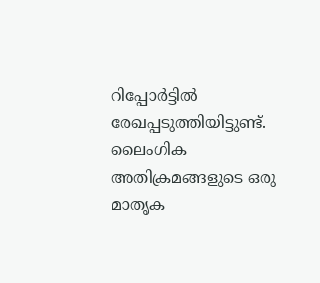റിപ്പോര്‍ട്ടില്‍ രേഖപ്പടുത്തിയിട്ടുണ്ട്. ലൈംഗിക അതിക്രമങ്ങളുടെ ഒരു മാതൃക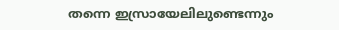തന്നെ ഇസ്രായേലിലുണ്ടെന്നും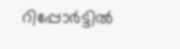റിപ്പോര്‍ട്ടില്‍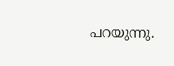പറയുന്നു.